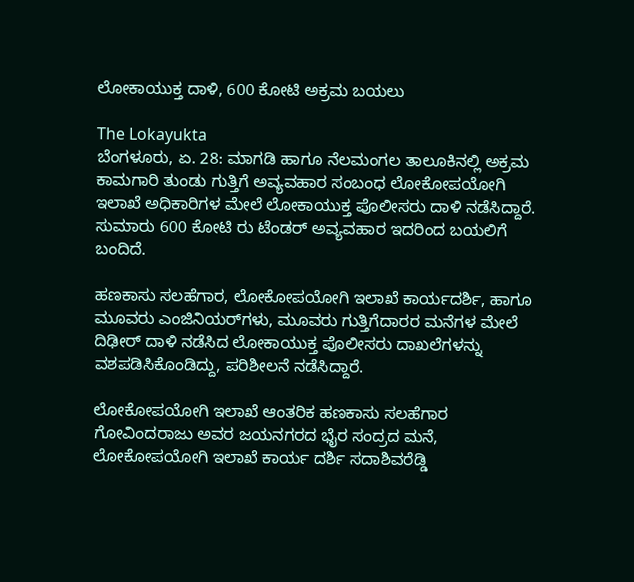ಲೋಕಾಯುಕ್ತ ದಾಳಿ, 600 ಕೋಟಿ ಅಕ್ರಮ ಬಯಲು

The Lokayukta
ಬೆಂಗಳೂರು, ಏ. 28: ಮಾಗಡಿ ಹಾಗೂ ನೆಲಮಂಗಲ ತಾಲೂಕಿನಲ್ಲಿ ಅಕ್ರಮ ಕಾಮಗಾರಿ ತುಂಡು ಗುತ್ತಿಗೆ ಅವ್ಯವಹಾರ ಸಂಬಂಧ ಲೋಕೋಪಯೋಗಿ ಇಲಾಖೆ ಅಧಿಕಾರಿಗಳ ಮೇಲೆ ಲೋಕಾಯುಕ್ತ ಪೊಲೀಸರು ದಾಳಿ ನಡೆಸಿದ್ದಾರೆ. ಸುಮಾರು 600 ಕೋಟಿ ರು ಟೆಂಡರ್ ಅವ್ಯವಹಾರ ಇದರಿಂದ ಬಯಲಿಗೆ ಬಂದಿದೆ.

ಹಣಕಾಸು ಸಲಹೆಗಾರ, ಲೋಕೋಪಯೋಗಿ ಇಲಾಖೆ ಕಾರ್ಯದರ್ಶಿ, ಹಾಗೂ ಮೂವರು ಎಂಜಿನಿಯರ್‌ಗಳು, ಮೂವರು ಗುತ್ತಿಗೆದಾರರ ಮನೆಗಳ ಮೇಲೆ ದಿಢೀರ್ ದಾಳಿ ನಡೆಸಿದ ಲೋಕಾಯುಕ್ತ ಪೊಲೀಸರು ದಾಖಲೆಗಳನ್ನು ವಶಪಡಿಸಿಕೊಂಡಿದ್ದು, ಪರಿಶೀಲನೆ ನಡೆಸಿದ್ದಾರೆ.

ಲೋಕೋಪಯೋಗಿ ಇಲಾಖೆ ಆಂತರಿಕ ಹಣಕಾಸು ಸಲಹೆಗಾರ ಗೋವಿಂದರಾಜು ಅವರ ಜಯನಗರದ ಭೈರ ಸಂದ್ರದ ಮನೆ, ಲೋಕೋಪಯೋಗಿ ಇಲಾಖೆ ಕಾರ್ಯ ದರ್ಶಿ ಸದಾಶಿವರೆಡ್ಡಿ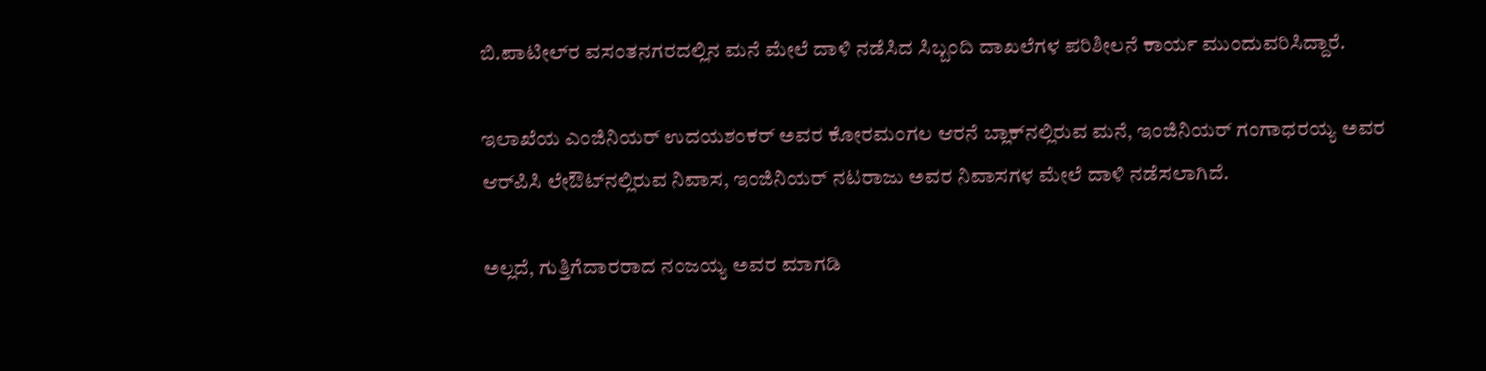ಬಿ.ಪಾಟೀಲ್‌ರ ವಸಂತನಗರದಲ್ಲಿನ ಮನೆ ಮೇಲೆ ದಾಳಿ ನಡೆಸಿದ ಸಿಬ್ಬಂದಿ ದಾಖಲೆಗಳ ಪರಿಶೀಲನೆ ಕಾರ್ಯ ಮುಂದುವರಿಸಿದ್ದಾರೆ.

ಇಲಾಖೆಯ ಎಂಜಿನಿಯರ್ ಉದಯಶಂಕರ್ ಅವರ ಕೋರಮಂಗಲ ಆರನೆ ಬ್ಲಾಕ್‌ನಲ್ಲಿರುವ ಮನೆ, ಇಂಜಿನಿಯರ್ ಗಂಗಾಧರಯ್ಯ ಅವರ ಆರ್‌ಪಿಸಿ ಲೇಔಟ್‌ನಲ್ಲಿರುವ ನಿವಾಸ, ಇಂಜಿನಿಯರ್ ನಟರಾಜು ಅವರ ನಿವಾಸಗಳ ಮೇಲೆ ದಾಳಿ ನಡೆಸಲಾಗಿದೆ.

ಅಲ್ಲದೆ, ಗುತ್ತಿಗೆದಾರರಾದ ನಂಜಯ್ಯ ಅವರ ಮಾಗಡಿ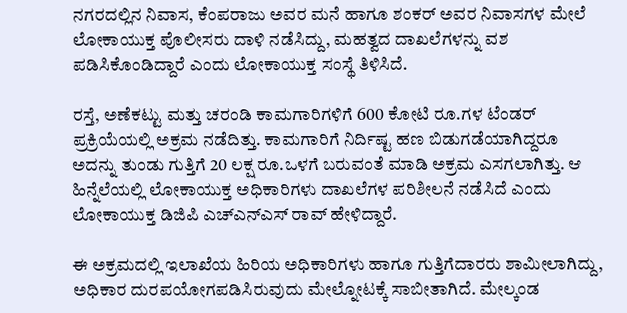ನಗರದಲ್ಲಿನ ನಿವಾಸ, ಕೆಂಪರಾಜು ಅವರ ಮನೆ ಹಾಗೂ ಶಂಕರ್ ಅವರ ನಿವಾಸಗಳ ಮೇಲೆ ಲೋಕಾಯುಕ್ತ ಪೊಲೀಸರು ದಾಳಿ ನಡೆಸಿದ್ದು, ಮಹತ್ವದ ದಾಖಲೆಗಳನ್ನು ವಶ ಪಡಿಸಿಕೊಂಡಿದ್ದಾರೆ ಎಂದು ಲೋಕಾಯುಕ್ತ ಸಂಸ್ಥೆ ತಿಳಿಸಿದೆ.

ರಸ್ತೆ, ಅಣೆಕಟ್ಟು ಮತ್ತು ಚರಂಡಿ ಕಾಮಗಾರಿಗಳಿಗೆ 600 ಕೋಟಿ ರೂ.ಗಳ ಟೆಂಡರ್ ಪ್ರಕ್ರಿಯೆಯಲ್ಲಿ ಅಕ್ರಮ ನಡೆದಿತ್ತು. ಕಾಮಗಾರಿಗೆ ನಿರ್ದಿಷ್ಟ ಹಣ ಬಿಡುಗಡೆಯಾಗಿದ್ದರೂ ಅದನ್ನು ತುಂಡು ಗುತ್ತಿಗೆ 20 ಲಕ್ಷ ರೂ.ಒಳಗೆ ಬರುವಂತೆ ಮಾಡಿ ಅಕ್ರಮ ಎಸಗಲಾಗಿತ್ತು. ಆ ಹಿನ್ನೆಲೆಯಲ್ಲಿ ಲೋಕಾಯುಕ್ತ ಅಧಿಕಾರಿಗಳು ದಾಖಲೆಗಳ ಪರಿಶೀಲನೆ ನಡೆಸಿದೆ ಎಂದು ಲೋಕಾಯುಕ್ತ ಡಿಜಿಪಿ ಎಚ್ಎನ್ಎಸ್ ರಾವ್ ಹೇಳಿದ್ದಾರೆ.

ಈ ಅಕ್ರಮದಲ್ಲಿ ಇಲಾಖೆಯ ಹಿರಿಯ ಅಧಿಕಾರಿಗಳು ಹಾಗೂ ಗುತ್ತಿಗೆದಾರರು ಶಾಮೀಲಾಗಿದ್ದು, ಅಧಿಕಾರ ದುರಪಯೋಗಪಡಿಸಿರುವುದು ಮೇಲ್ನೋಟಕ್ಕೆ ಸಾಬೀತಾಗಿದೆ. ಮೇಲ್ಕಂಡ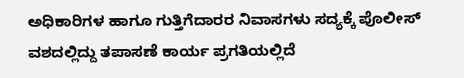ಅಧಿಕಾರಿಗಳ ಹಾಗೂ ಗುತ್ತಿಗೆದಾರರ ನಿವಾಸಗಳು ಸದ್ಯಕ್ಕೆ ಪೊಲೀಸ್ ವಶದಲ್ಲಿದ್ದು ತಪಾಸಣೆ ಕಾರ್ಯ ಪ್ರಗತಿಯಲ್ಲಿದೆ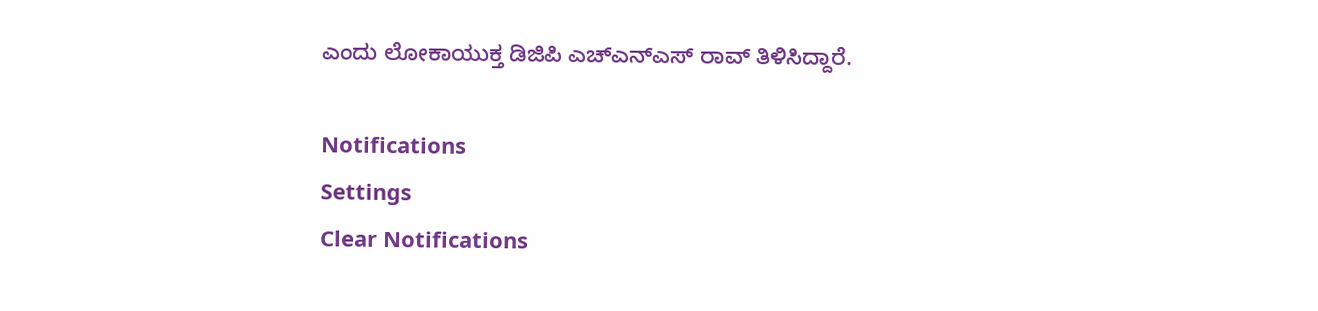ಎಂದು ಲೋಕಾಯುಕ್ತ ಡಿಜಿಪಿ ಎಚ್ಎನ್ಎಸ್ ರಾವ್ ತಿಳಿಸಿದ್ದಾರೆ.

Notifications
Settings
Clear Notifications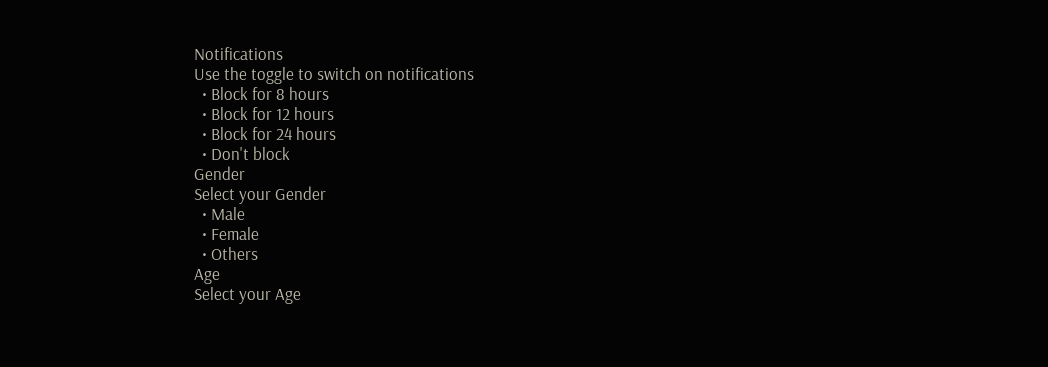Notifications
Use the toggle to switch on notifications
  • Block for 8 hours
  • Block for 12 hours
  • Block for 24 hours
  • Don't block
Gender
Select your Gender
  • Male
  • Female
  • Others
Age
Select your Age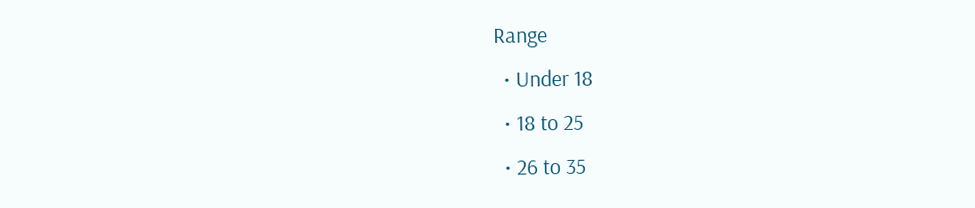Range
  • Under 18
  • 18 to 25
  • 26 to 35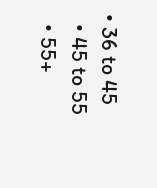• 36 to 45
  • 45 to 55
  • 55+